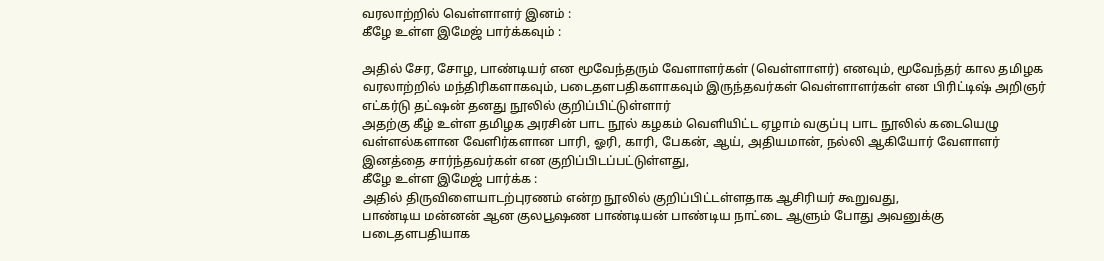வரலாற்றில் வெள்ளாளர் இனம் :
கீழே உள்ள இமேஜ் பார்க்கவும் :

அதில் சேர, சோழ, பாண்டியர் என மூவேந்தரும் வேளாளர்கள் (வெள்ளாளர்) எனவும், மூவேந்தர் கால தமிழக வரலாற்றில் மந்திரிகளாகவும், படைதளபதிகளாகவும் இருந்தவர்கள் வெள்ளாளர்கள் என பிரிட்டிஷ் அறிஞர் எட்கர்டு தட்ஷன் தனது நூலில் குறிப்பிட்டுள்ளார்
அதற்கு கீழ் உள்ள தமிழக அரசின் பாட நூல் கழகம் வெளியிட்ட ஏழாம் வகுப்பு பாட நூலில் கடையெழு வள்ளல்களான வேளிர்களான பாரி, ஓரி, காரி, பேகன், ஆய், அதியமான், நல்லி ஆகியோர் வேளாளர் இனத்தை சார்ந்தவர்கள் என குறிப்பிடப்பட்டுள்ளது,
கீழே உள்ள இமேஜ் பார்க்க :
அதில் திருவிளையாடற்புரணம் என்ற நூலில் குறிப்பிட்டள்ளதாக ஆசிரியர் கூறுவது,
பாண்டிய மன்னன் ஆன குலபூஷண பாண்டியன் பாண்டிய நாட்டை ஆளும் போது அவனுக்கு படைதளபதியாக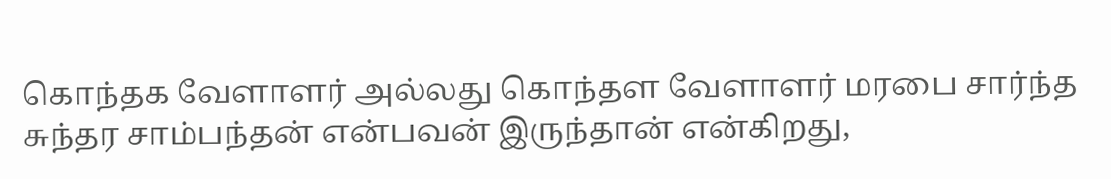கொந்தக வேளாளர் அல்லது கொந்தள வேளாளர் மரபை சார்ந்த சுந்தர சாம்பந்தன் என்பவன் இருந்தான் என்கிறது,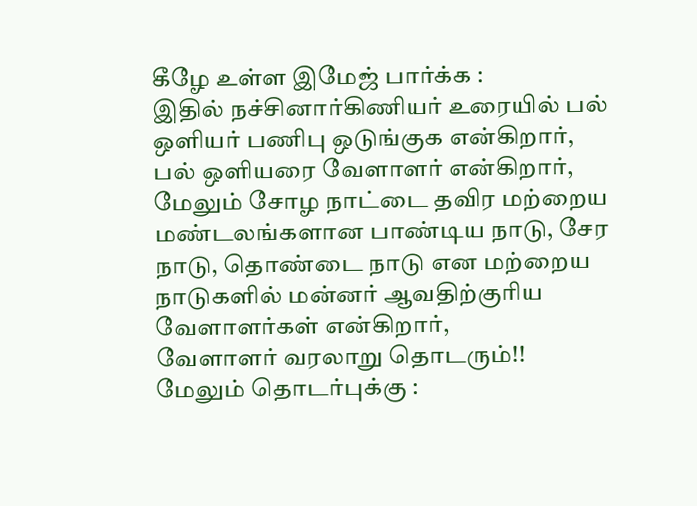கீழே உள்ள இமேஜ் பார்க்க :
இதில் நச்சினார்கிணியர் உரையில் பல் ஒளியர் பணிபு ஒடுங்குக என்கிறார்,
பல் ஒளியரை வேளாளர் என்கிறார், மேலும் சோழ நாட்டை தவிர மற்றைய மண்டலங்களான பாண்டிய நாடு, சேர நாடு, தொண்டை நாடு என மற்றைய நாடுகளில் மன்னர் ஆவதிற்குரிய வேளாளர்கள் என்கிறார்,
வேளாளர் வரலாறு தொடரும்!!
மேலும் தொடர்புக்கு :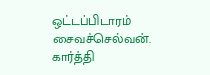ஒட்டப்பிடாரம் சைவச்செல்வன். கார்த்தி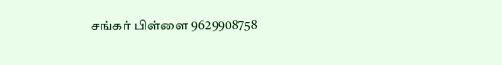சங்கர் பிள்ளை 9629908758